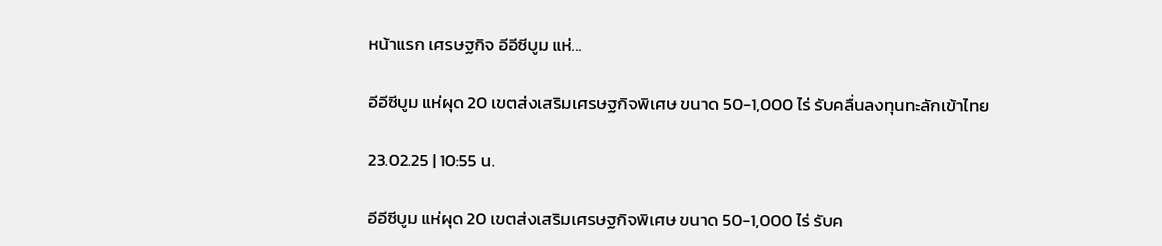หน้าแรก เศรษฐกิจ อีอีซีบูม แห่...

อีอีซีบูม แห่ผุด 20 เขตส่งเสริมเศรษฐกิจพิเศษ ขนาด 50-1,000 ไร่ รับคลื่นลงทุนทะลักเข้าไทย

23.02.25 | 10:55 น.

อีอีซีบูม แห่ผุด 20 เขตส่งเสริมเศรษฐกิจพิเศษ ขนาด 50-1,000 ไร่ รับค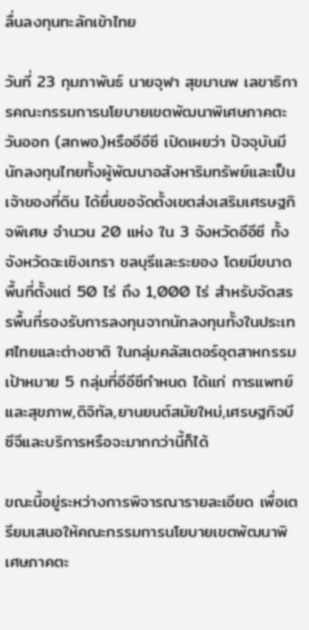ลื่นลงทุนทะลักเข้าไทย

วันที่ 23 กุมภาพันธ์ นายจุฬา สุขมานพ เลขาธิการคณะกรรมการนโยบายเขตพัฒนาพิเศษภาคตะวันออก (สกพอ.)หรืออีอีซี เปิดเผยว่า ปัจจุบันมีนักลงทุนไทยทั้งผู้พัฒนาอสังหาริมทรัพย์และเป็นเจ้าของที่ดิน ได้ยื่นขอจัดตั้งเขตส่งเสริมเศรษฐกิจพิเศษ จำนวน 20 แห่ง ใน 3 จังหวัดอีอีซี ทั้งจังหวัดฉะเชิงเทรา ชลบุรีและระยอง โดยมีขนาดพื้นที่ตั้งแต่ 50 ไร่ ถึง 1,000 ไร่ สำหรับจัดสรรพื้นที่รองรับการลงทุนจากนักลงทุนทั้งในประเทศไทยและต่างชาติ ในกลุ่มคลัสเตอร์อุตสาหกรรมเป้าหมาย 5 กลุ่มที่อีอีซีกำหนด ได้แก่ การแพทย์และสุขภาพ,ดิจิทัล,ยานยนต์สมัยใหม่,เศรษฐกิจบีซีจีและบริการหรือจะมากกว่านี้ก็ได้

ขณะนี้อยู่ระหว่างการพิจารณารายละเอียด เพื่อเตรียมเสนอให้คณะกรรมการนโยบายเขตพัฒนาพิเศษภาคตะ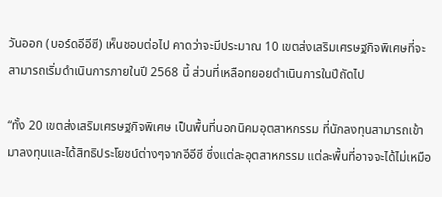วันออก (บอร์ดอีอีซี) เห็นชอบต่อไป คาดว่าจะมีประมาณ 10 เขตส่งเสริมเศรษฐกิจพิเศษที่จะสามารถเริ่มดำเนินการภายในปี 2568 นี้ ส่วนที่เหลือทยอยดำเนินการในปีถัดไป

“ทั้ง 20 เขตส่งเสริมเศรษฐกิจพิเศษ เป็นพื้นที่นอกนิคมอุตสาหกรรม ที่นักลงทุนสามารถเข้ามาลงทุนและได้สิทธิประโยชน์ต่างๆจากอีอีซี ซึ่งแต่ละอุตสาหกรรม แต่ละพื้นที่อาจจะได้ไม่เหมือ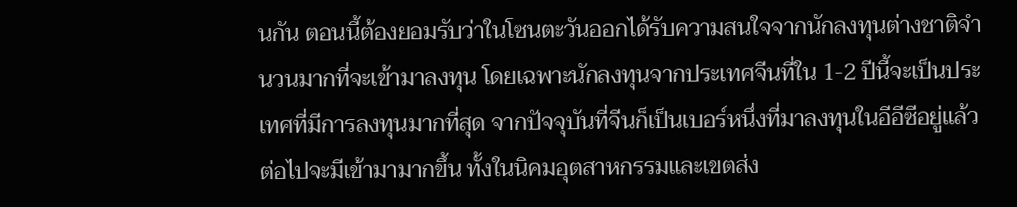นกัน ตอนนี้ต้องยอมรับว่าในโซนตะวันออกได้รับความสนใจจากนักลงทุนต่างชาติจำนวนมากที่จะเข้ามาลงทุน โดยเฉพาะนักลงทุนจากประเทศจีนที่ใน 1-2 ปีนี้จะเป็นประเทศที่มีการลงทุนมากที่สุด จากปัจจุบันที่จีนก็เป็นเบอร์หนึ่งที่มาลงทุนในอีอีซีอยู่แล้ว ต่อไปจะมีเข้ามามากขึ้น ทั้งในนิคมอุตสาหกรรมและเขตส่ง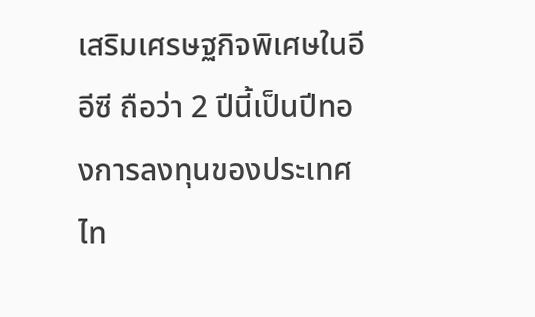เสริมเศรษฐกิจพิเศษในอีอีซี ถือว่า 2 ปีนี้เป็นปีทองการลงทุนของประเทศไท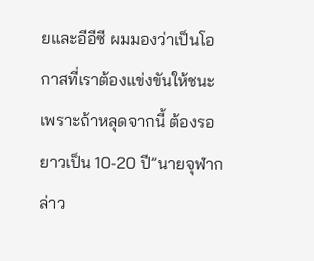ยและอีอีซี ผมมองว่าเป็นโอกาสที่เราต้องแข่งขันให้ชนะ เพราะถ้าหลุดจากนี้ ต้องรอยาวเป็น 10-20 ปี”นายจุฬากล่าว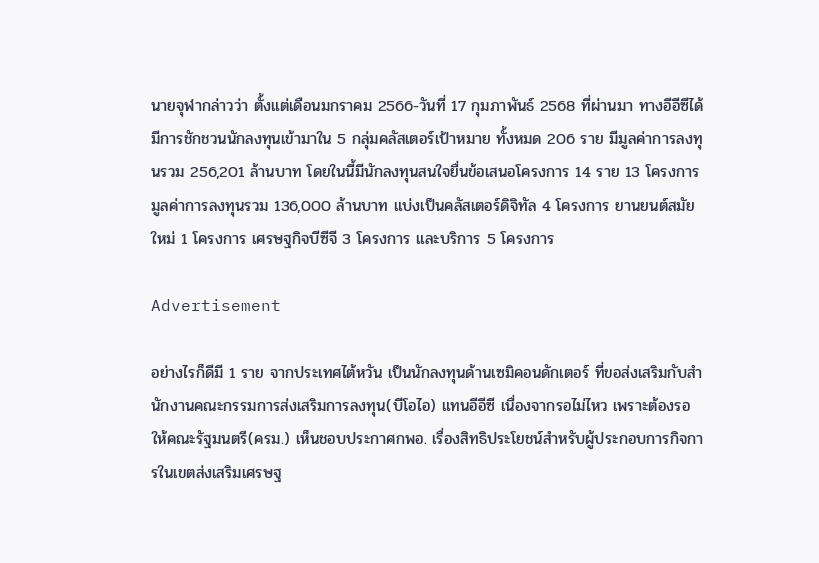นายจุฬากล่าวว่า ตั้งแต่เดือนมกราคม 2566-วันที่ 17 กุมภาพันธ์ 2568 ที่ผ่านมา ทางอีอีซีได้มีการชักชวนนักลงทุนเข้ามาใน 5 กลุ่มคลัสเตอร์เป้าหมาย ทั้งหมด 206 ราย มีมูลค่าการลงทุนรวม 256,201 ล้านบาท โดยในนี้มีนักลงทุนสนใจยื่นข้อเสนอโครงการ 14 ราย 13 โครงการ มูลค่าการลงทุนรวม 136,000 ล้านบาท แบ่งเป็นคลัสเตอร์ดิจิทัล 4 โครงการ ยานยนต์สมัยใหม่ 1 โครงการ เศรษฐกิจบีซีจี 3 โครงการ และบริการ 5 โครงการ

Advertisement

อย่างไรก็ดีมี 1 ราย จากประเทศไต้หวัน เป็นนักลงทุนด้านเซมิคอนดักเตอร์ ที่ขอส่งเสริมกับสำนักงานคณะกรรมการส่งเสริมการลงทุน(บีโอไอ) แทนอีอีซี เนื่องจากรอไม่ไหว เพราะต้องรอให้คณะรัฐมนตรี(ครม.) เห็นชอบประกาศกพอ. เรื่องสิทธิประโยชน์สำหรับผู้ประกอบการกิจการในเขตส่งเสริมเศรษฐ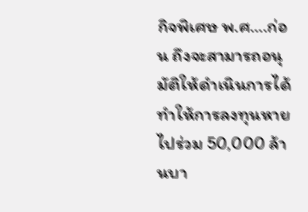กิจพิเศษ พ.ศ….ก่อน ถึงจะสามารถอนุมัติให้ดำเนินการได้ ทำให้การลงทุนหายไปร่วม 50,000 ล้านบา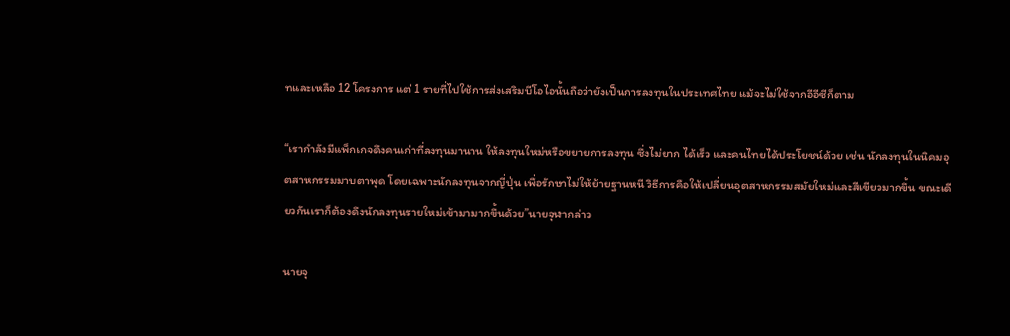ทและเหลือ 12 โครงการ แต่ 1 รายที่ไปใช้การส่งเสริมบีโอไอนั้นถือว่ายังเป็นการลงทุนในประเทศไทย แม้จะไม่ใช้จากอีอีซีก็ตาม

“เรากำลังมีแพ็กเกจดึงคนเก่าที่ลงทุนมานาน ให้ลงทุนใหม่หรือขยายการลงทุน ซึ่งไม่ยาก ได้เร็ว และคนไทยได้ประโยชน์ด้วย เช่น นักลงทุนในนิคมอุตสาหกรรมมาบตาพุด โดยเฉพาะนักลงทุนจากญี่ปุ่น เพื่อรักษาไม่ให้ย้ายฐานหนี วิธีการคือให้เปลี่ยนอุตสาหกรรมสมัยใหม่และสีเขียวมากขึ้น ขณะเดียวกันเราก็ต้องดึงนักลงทุนรายใหม่เข้ามามากขึ้นด้วย”นายจุฬากล่าว

นายจุ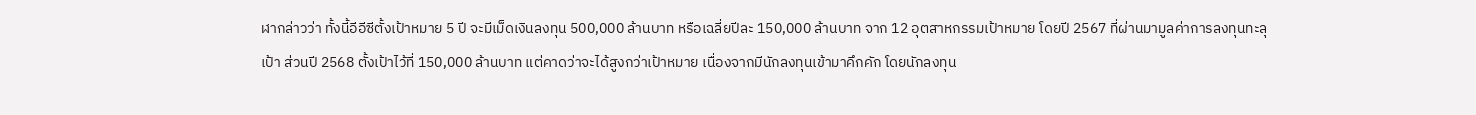ฬากล่าวว่า ทั้งนี้อีอีซีตั้งเป้าหมาย 5 ปี จะมีเม็ดเงินลงทุน 500,000 ล้านบาท หรือเฉลี่ยปีละ 150,000 ล้านบาท จาก 12 อุตสาหกรรมเป้าหมาย โดยปี 2567 ที่ผ่านมามูลค่าการลงทุนทะลุเป้า ส่วนปี 2568 ตั้งเป้าไว้ที่ 150,000 ล้านบาท แต่คาดว่าจะได้สูงกว่าเป้าหมาย เนื่องจากมีนักลงทุนเข้ามาคึกคัก โดยนักลงทุน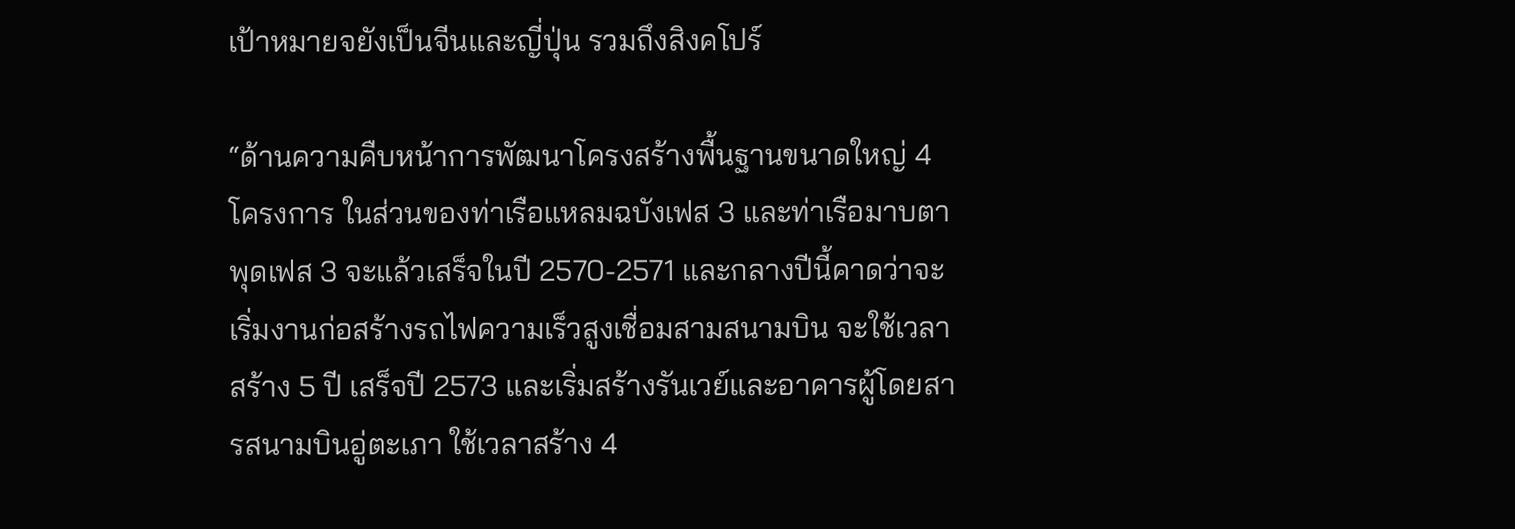เป้าหมายจยังเป็นจีนและญี่ปุ่น รวมถึงสิงคโปร์

“ด้านความคืบหน้าการพัฒนาโครงสร้างพื้นฐานขนาดใหญ่ 4 โครงการ ในส่วนของท่าเรือแหลมฉบังเฟส 3 และท่าเรือมาบตาพุดเฟส 3 จะแล้วเสร็จในปี 2570-2571 และกลางปีนี้คาดว่าจะเริ่มงานก่อสร้างรถไฟความเร็วสูงเชื่อมสามสนามบิน จะใช้เวลาสร้าง 5 ปี เสร็จปี 2573 และเริ่มสร้างรันเวย์และอาคารผู้โดยสารสนามบินอู่ตะเภา ใช้เวลาสร้าง 4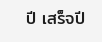ปี เสร็จปี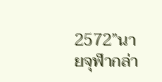2572”นายจุฬากล่า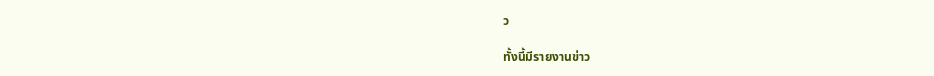ว

ทั้งนี้มีรายงานข่าว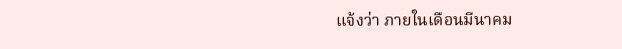แจ้งว่า ภายในเดือนมีนาคม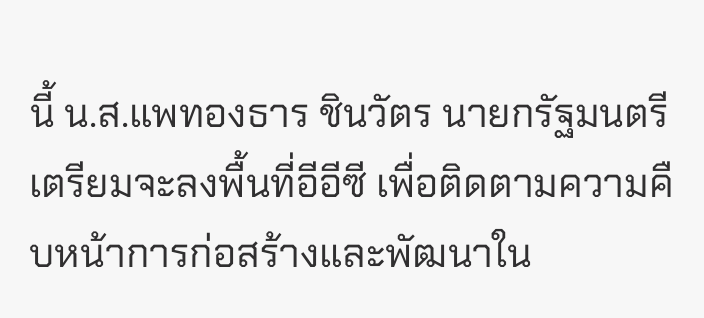นี้ น.ส.แพทองธาร ชินวัตร นายกรัฐมนตรี เตรียมจะลงพื้นที่อีอีซี เพื่อติดตามความคืบหน้าการก่อสร้างและพัฒนาใน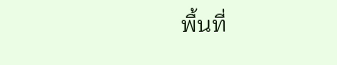พื้นที่